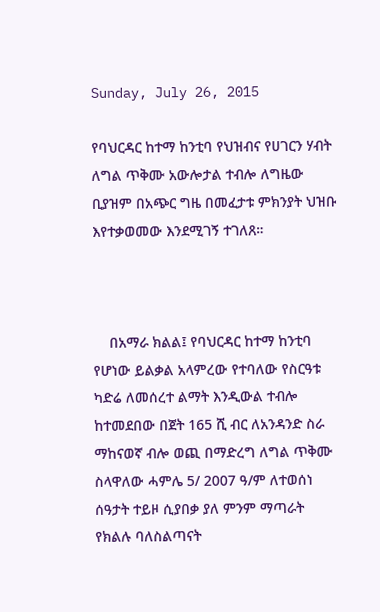Sunday, July 26, 2015

የባህርዳር ከተማ ከንቲባ የህዝብና የሀገርን ሃብት ለግል ጥቅሙ አውሎታል ተብሎ ለግዜው ቢያዝም በአጭር ግዜ በመፈታቱ ምክንያት ህዝቡ እየተቃወመው እንደሚገኝ ተገለጸ።



    በአማራ ክልል፤ የባህርዳር ከተማ ከንቲባ የሆነው ይልቃል አላምረው የተባለው የስርዓቱ ካድሬ ለመሰረተ ልማት እንዲውል ተብሎ ከተመደበው በጀት 165 ሺ ብር ለአንዳንድ ስራ ማከናወኛ ብሎ ወጪ በማድረግ ለግል ጥቅሙ ስላዋለው ሓምሌ 5/ 2007 ዓ/ም ለተወሰነ ሰዓታት ተይዞ ሲያበቃ ያለ ምንም ማጣራት የክልሉ ባለስልጣናት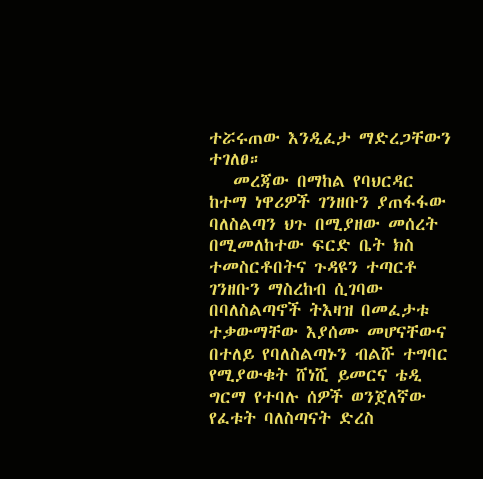ተሯሩጠው እንዲፈታ ማድረጋቸውን ተገለፀ።
   መረጃው በማከል የባህርዳር ከተማ ነዋሪዎች ገንዘቡን ያጠፋፋው ባለስልጣን ህጉ በሚያዘው መሰረት በሚመለከተው ፍርድ ቤት ክስ ተመስርቶበትና ጉዳዩን ተጣርቶ ገንዘቡን ማስረከብ ሲገባው በባለስልጣኖች ትእዛዝ በመፈታቱ ተቃውማቸው እያሰሙ መሆናቸውና በተለይ የባለስልጣኑን ብልሹ ተግባር የሚያውቁት ሸነሺ ይመርና ቴዲ ግርማ የተባሉ ሰዎች ወንጀለኛው የፈቱት ባለስጣናት ድረስ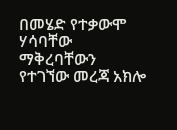በመሄድ የተቃውሞ ሃሳባቸው ማቅረባቸውን የተገኘው መረጃ አክሎ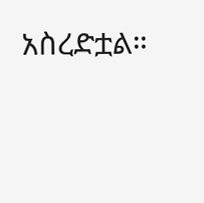አስረድቷል።